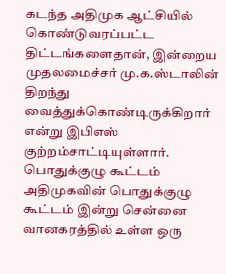கடந்த அதிமுக ஆட்சியில் கொண்டுவரப்பட்ட திட்டங்களைதான், இன்றைய முதலமைச்சர் மு.க.ஸ்டாலின் திறந்து வைத்துக்கொண்டிருக்கிறார் என்று இபிஎஸ் குற்றம்சாட்டியுள்ளார்.
பொதுக்குழு கூட்டம்
அதிமுகவின் பொதுக்குழு கூட்டம் இன்று சென்னை வானகரத்தில் உள்ள ஒரு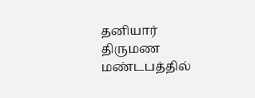தனியார் திருமண மண்டபத்தில்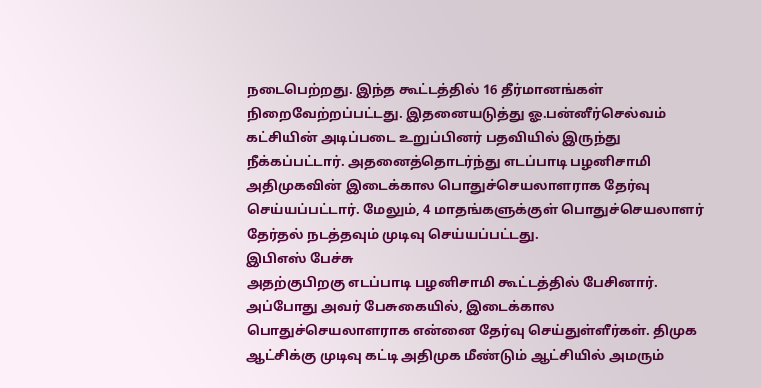நடைபெற்றது. இந்த கூட்டத்தில் 16 தீர்மானங்கள் நிறைவேற்றப்பட்டது. இதனையடுத்து ஓ.பன்னீர்செல்வம் கட்சியின் அடிப்படை உறுப்பினர் பதவியில் இருந்து நீக்கப்பட்டார். அதனைத்தொடர்ந்து எடப்பாடி பழனிசாமி அதிமுகவின் இடைக்கால பொதுச்செயலாளராக தேர்வு செய்யப்பட்டார். மேலும், 4 மாதங்களுக்குள் பொதுச்செயலாளர் தேர்தல் நடத்தவும் முடிவு செய்யப்பட்டது.
இபிஎஸ் பேச்சு
அதற்குபிறகு எடப்பாடி பழனிசாமி கூட்டத்தில் பேசினார். அப்போது அவர் பேசுகையில், இடைக்கால பொதுச்செயலாளராக என்னை தேர்வு செய்துள்ளீர்கள். திமுக ஆட்சிக்கு முடிவு கட்டி அதிமுக மீண்டும் ஆட்சியில் அமரும்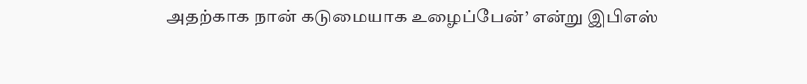அதற்காக நான் கடுமையாக உழைப்பேன்’ என்று இபிஎஸ்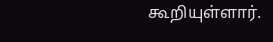கூறியுள்ளார்.